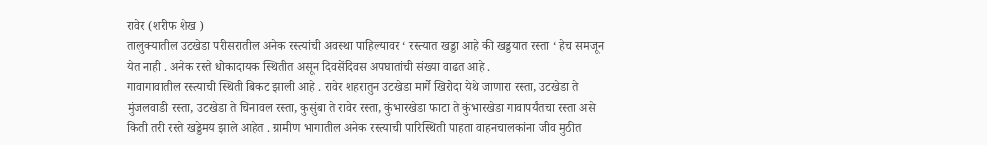रावेर (शरीफ शेख )
तालुक्यातील उटखेडा परीसरातील अनेक रस्त्यांची अवस्था पाहिल्यावर ‘ रस्त्यात खड्डा आहे की खड्डयात रस्ता ‘ हेच समजून येत नाही . अनेक रस्ते धोकादायक स्थितीत असून दिवसेंदिवस अपघातांची संख्या वाढत आहे .
गावागावातील रस्त्याची स्थिती बिकट झाली आहे . रावेर शहरातुन उटखेडा मार्गे खिरोदा येथे जाणारा रस्ता, उटखेडा ते मुंजलवाडी रस्ता, उटखेडा ते चिनावल रस्ता, कुसुंबा ते रावेर रस्ता, कुंभारखेडा फाटा ते कुंभारखेडा गावापर्यंतचा रस्ता असे किती तरी रस्ते खड्डेमय झाले आहेत . ग्रामीण भागातील अनेक रस्त्याची पारिस्थिती पाहता वाहनचालकांना जीव मुठीत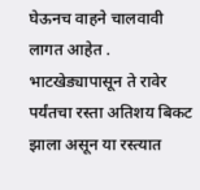घेऊनच वाहने चालवावी लागत आहेत . भाटखेड्यापासून ते रावेर पर्यंतचा रस्ता अतिशय बिकट झाला असून या रस्त्यात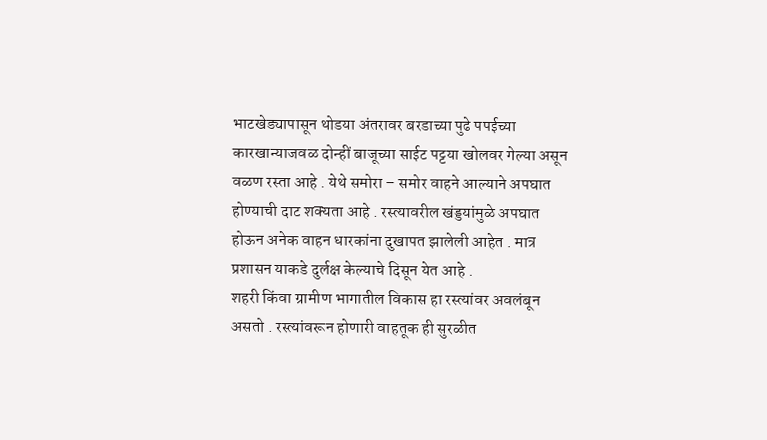भाटखेड्यापासून थोडया अंतरावर बरडाच्या पुढे पपईच्या कारखान्याजवळ दोन्हीं बाजूच्या साईट पट्टया खोलवर गेल्या असून वळण रस्ता आहे . येथे समोरा – समोर वाहने आल्याने अपघात होण्याची दाट शक्यता आहे . रस्त्यावरील खंड्डयांमुळे अपघात होऊन अनेक वाहन धारकांना दुखापत झालेली आहेत . मात्र प्रशासन याकडे दुर्लक्ष केल्याचे दिसून येत आहे .
शहरी किंवा ग्रामीण भागातील विकास हा रस्त्यांवर अवलंबून असतो . रस्त्यांवरून होणारी वाहतूक ही सुरळीत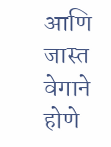आणि जास्त वेगाने होणे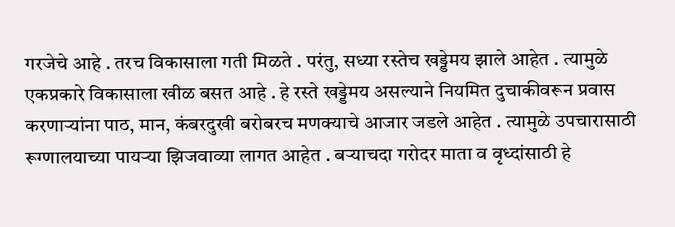गरजेचे आहे . तरच विकासाला गती मिळते . परंतु, सध्या रस्तेच खड्डेमय झाले आहेत . त्यामुळे एकप्रकारे विकासाला खीळ बसत आहे . हे रस्ते खड्डेमय असल्याने नियमित दुचाकीवरून प्रवास करणाऱ्यांना पाठ, मान, कंबरदुखी बरोबरच मणक्याचे आजार जडले आहेत . त्यामुळे उपचारासाठी रूग्णालयाच्या पायऱ्या झिजवाव्या लागत आहेत . बऱ्याचदा गरोदर माता व वृध्दांसाठी हे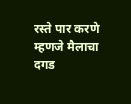रस्ते पार करणे म्हणजे मैलाचा दगड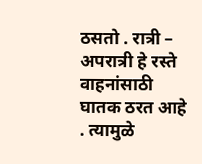ठसतो . रात्री – अपरात्री हे रस्ते वाहनांसाठी घातक ठरत आहे . त्यामुळे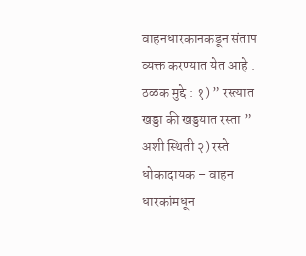वाहनधारकानकडून संताप व्यक्त करण्यात येत आहे .
ठळक मुद्दे : १) ” रस्त्यात खड्डा की खड्डयात रस्ता ” अशी स्थिती २) रस्ते धोकादायक – वाहन धारकांमधून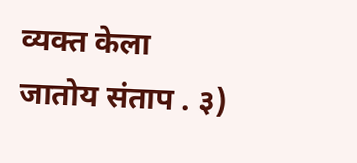व्यक्त केला जातोय संताप . ३)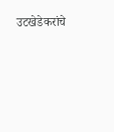उटखेडेकरांचे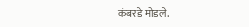कंबरडे मोडले.